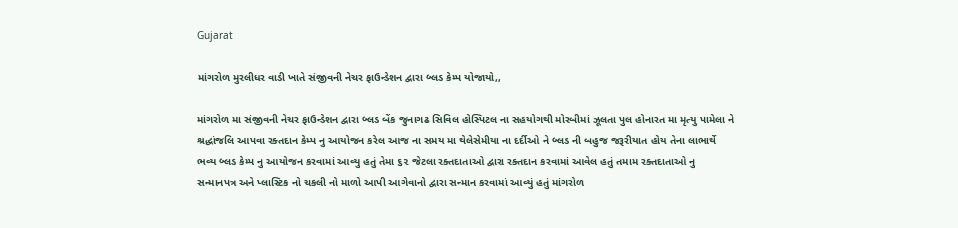Gujarat

માંગરોળ મુરલીધર વાડી ખાતે સંજીવની નેચર ફાઉન્ડેશન દ્વારા બ્લડ કેમ્પ યોજાયો,,

માંગરોળ મા સંજીવની નેચર ફાઉન્ડેશન દ્વારા બ્લડ બેંક જુનાગઢ સિવિલ હોસ્પિટલ ના સહયોગથી મોરબીમાં ઝૂલતા પુલ હોનારત મા મૃત્યુ પામેલા ને શ્રદ્ધાંજલિ આપવા રક્તદાન કેમ્પ નુ આયોજન કરેલ આજ ના સમય મા થેલેસેમીયા ના દર્દીઓ ને બ્લડ ની બહુજ જરૂરીયાત હોય તેના લાભાર્થે ભવ્ય બ્લડ કેમ્પ નુ આયોજન કરવામાં આવ્યુ હતું તેમા ૬૨ જેટલા રક્તદાતાઓ દ્વારા રક્તદાન કરવામાં આવેલ હતું તમામ રક્તદાતાઓ નુ સન્માનપત્ર અને પ્લાસ્ટિક નો ચકલી નો માળો આપી આગેવાનો દ્વારા સન્માન કરવામાં આવ્યું હતું માંગરોળ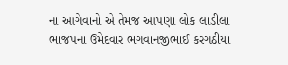ના આગેવાનો એ તેમજ આપણા લોક લાડીલા ભાજપના ઉમેદવાર ભગવાનજીભાઈ કરગઠીયા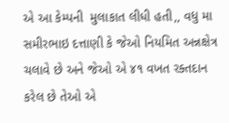એ આ કેમ્પની  મુલાકાત લીધી હતી,, વધુ મા સમીરભાઇ દત્તાણી કે જેઓ નિયમિત અન્નક્ષેત્ર ચલાવે છે અને જેઓ એ ૪૧ વખત રક્તદાન કરેલ છે તેઓ એ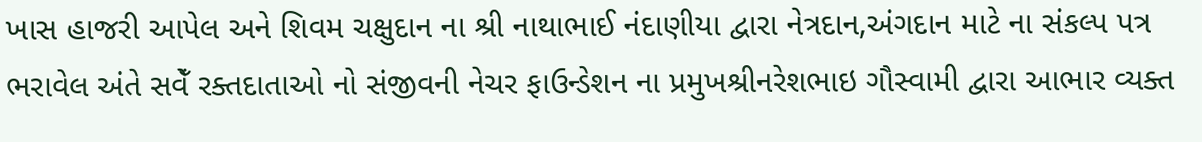ખાસ હાજરી આપેલ અને શિવમ ચક્ષુદાન ના શ્રી નાથાભાઈ નંદાણીયા દ્વારા નેત્રદાન,અંગદાન માટે ના સંકલ્પ પત્ર ભરાવેલ અંતે સવેઁ રક્તદાતાઓ નો સંજીવની નેચર ફાઉન્ડેશન ના પ્રમુખશ્રીનરેશભાઇ ગૌસ્વામી દ્વારા આભાર વ્યક્ત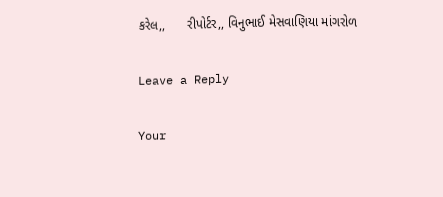કરેલ,,      રીપોર્ટર,, વિનુભાઈ મેસવાણિયા માંગરોળ

Leave a Reply

Your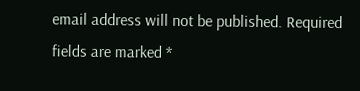email address will not be published. Required fields are marked *